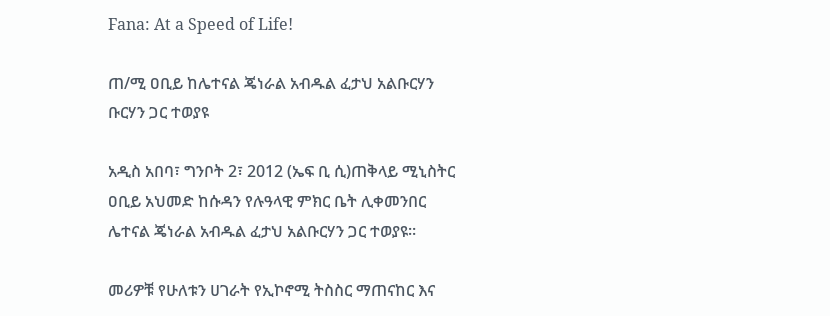Fana: At a Speed of Life!

ጠ/ሚ ዐቢይ ከሌተናል ጄነራል አብዱል ፈታህ አልቡርሃን ቡርሃን ጋር ተወያዩ

አዲስ አበባ፣ ግንቦት 2፣ 2012 (ኤፍ ቢ ሲ)ጠቅላይ ሚኒስትር ዐቢይ አህመድ ከሱዳን የሉዓላዊ ምክር ቤት ሊቀመንበር ሌተናል ጄነራል አብዱል ፈታህ አልቡርሃን ጋር ተወያዩ።

መሪዎቹ የሁለቱን ሀገራት የኢኮኖሚ ትስስር ማጠናከር እና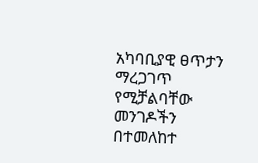አካባቢያዊ ፀጥታን ማረጋገጥ የሚቻልባቸው መንገዶችን በተመለከተ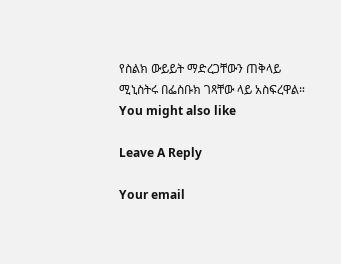የስልክ ውይይት ማድረጋቸውን ጠቅላይ ሚኒስትሩ በፌስቡክ ገጻቸው ላይ አስፍረዋል።
You might also like

Leave A Reply

Your email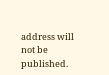address will not be published.